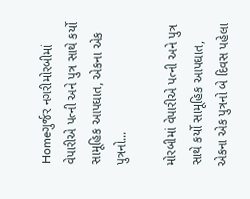Homeગુર્જર નગરીમોરબીમાં વેપારીએ પત્ની અને પુત્ર સાથે કર્યો સામૂહિક આપઘાત, એકના એક પુત્રનો...

મોરબીમાં વેપારીએ પત્ની અને પુત્ર સાથે કર્યો સામૂહિક આપઘાત, એકના એક પુત્રનો બે દિવસ પહેલા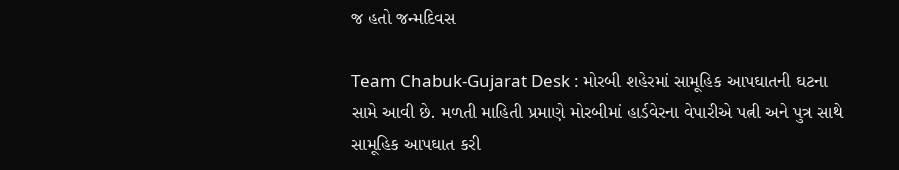જ હતો જન્મદિવસ

Team Chabuk-Gujarat Desk : મોરબી શહેરમાં સામૂહિક આપઘાતની ઘટના સામે આવી છે. મળતી માહિતી પ્રમાણે મોરબીમાં હાર્ડવેરના વેપારીએ પત્ની અને પુત્ર સાથે સામૂહિક આપઘાત કરી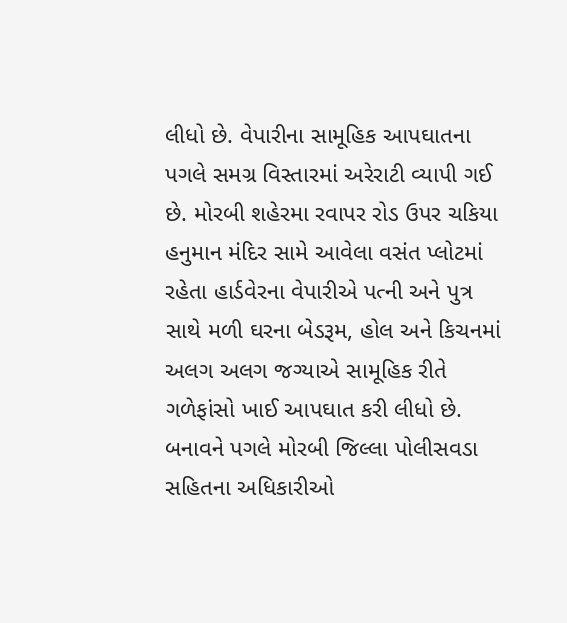લીધો છે. વેપારીના સામૂહિક આપઘાતના પગલે સમગ્ર વિસ્તારમાં અરેરાટી વ્યાપી ગઈ છે. મોરબી શહેરમા રવાપર રોડ ઉપર ચકિયા હનુમાન મંદિર સામે આવેલા વસંત પ્લોટમાં રહેતા હાર્ડવેરના વેપારીએ પત્ની અને પુત્ર સાથે મળી ઘરના બેડરૂમ, હોલ અને કિચનમાં અલગ અલગ જગ્યાએ સામૂહિક રીતે ગળેફાંસો ખાઈ આપઘાત કરી લીધો છે. બનાવને પગલે મોરબી જિલ્લા પોલીસવડા સહિતના અધિકારીઓ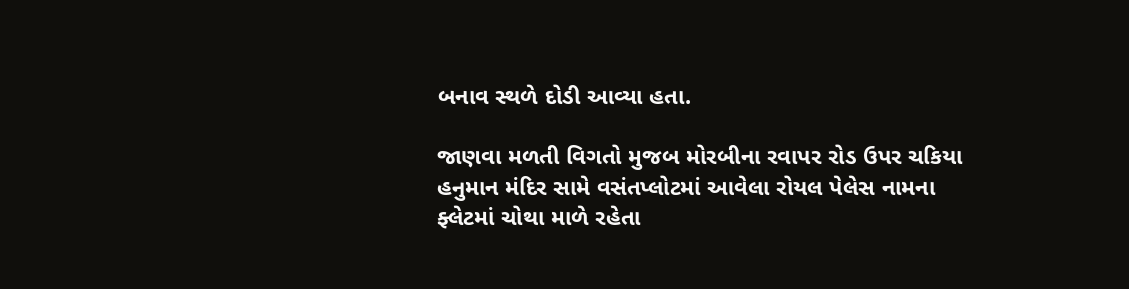બનાવ સ્થળે દોડી આવ્યા હતા.

જાણવા મળતી વિગતો મુજબ મોરબીના રવાપર રોડ ઉપર ચકિયા હનુમાન મંદિર સામે વસંતપ્લોટમાં આવેલા રોયલ પેલેસ નામના ફ્લેટમાં ચોથા માળે રહેતા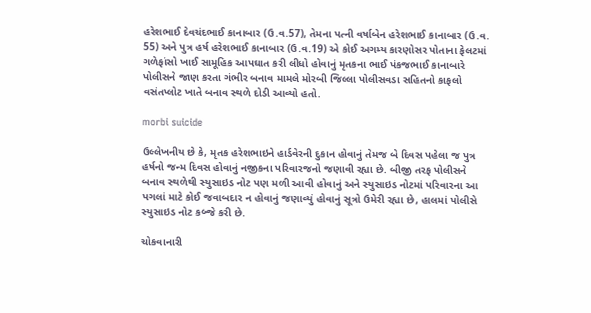હરેશભાઈ દેવચંદભાઈ કાનાબાર (ઉ.વ.57), તેમના પત્ની વર્ષાબેન હરેશભાઈ કાનાબાર (ઉ.વ. 55) અને પુત્ર હર્ષ હરેશભાઈ કાનાબાર (ઉ.વ.19) એ કોઈ અગમ્ય કારણોસર પોતાના ફેલટમાં ગળેફાંસો ખાઈ સામૂહિક આપઘાત કરી લીધો હોવાનું મૃતકના ભાઈ પંકજભાઈ કાનાબારે પોલીસને જાણ કરતા ગંભીર બનાવ મામલે મોરબી જિલ્લા પોલીસવડા સહિતનો કાફલો વસંતપ્લોટ ખાતે બનાવ સ્થળે દોડી આવ્યો હતો.

morbi suicide

ઉલ્લેખનીય છે કે, મૃતક હરેશભાઇને હાર્ડવેરની દુકાન હોવાનું તેમજ બે દિવસ પહેલા જ પુત્ર હર્ષનો જન્મ દિવસ હોવાનું નજીકના પરિવારજનો જણાવી રહ્યા છે. બીજી તરફ પોલીસને બનાવ સ્થળેથી સ્યુસાઇડ નોટ પણ મળી આવી હોવાનું અને સ્યુસાઇડ નોટમાં પરિવારના આ પગલાં માટે કોઈ જવાબદાર ન હોવાનું જણાવ્યું હોવાનું સૂત્રો ઉમેરી રહ્યા છે, હાલમાં પોલીસે સ્યુસાઇડ નોટ કબ્જે કરી છે.

ચોકવાનારી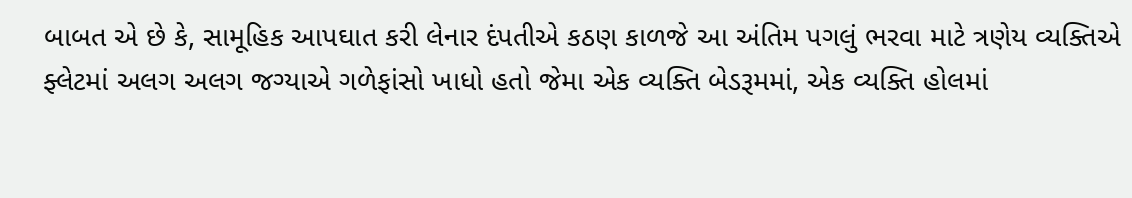બાબત એ છે કે, સામૂહિક આપઘાત કરી લેનાર દંપતીએ કઠણ કાળજે આ અંતિમ પગલું ભરવા માટે ત્રણેય વ્યક્તિએ ફ્લેટમાં અલગ અલગ જગ્યાએ ગળેફાંસો ખાધો હતો જેમા એક વ્યક્તિ બેડરૂમમાં, એક વ્યક્તિ હોલમાં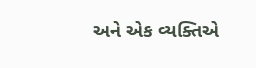અને એક વ્યક્તિએ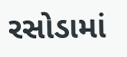રસોડામાં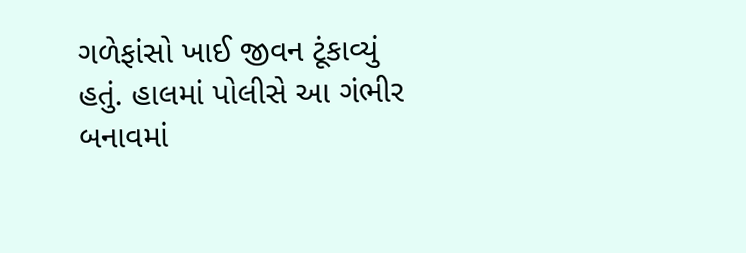ગળેફાંસો ખાઈ જીવન ટૂંકાવ્યું હતું. હાલમાં પોલીસે આ ગંભીર બનાવમાં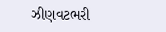ઝીણવટભરી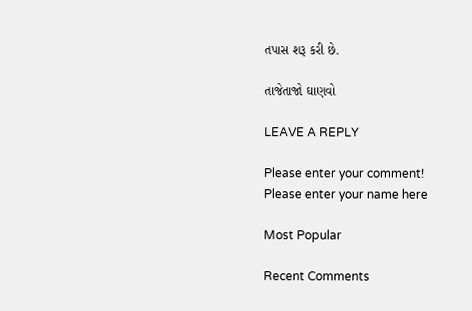તપાસ શરૂ કરી છે.

તાજેતાજો ઘાણવો

LEAVE A REPLY

Please enter your comment!
Please enter your name here

Most Popular

Recent Comments